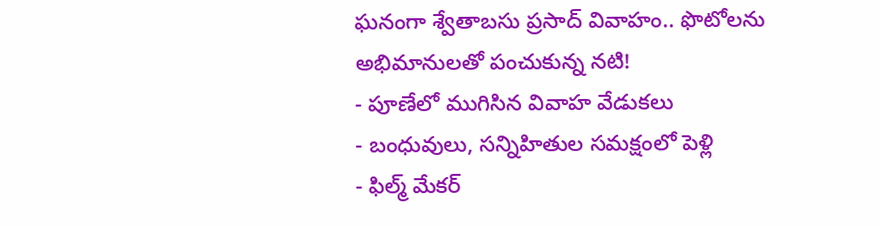ఘనంగా శ్వేతాబసు ప్రసాద్ వివాహం.. ఫొటోలను అభిమానులతో పంచుకున్న నటి!
- పూణేలో ముగిసిన వివాహ వేడుకలు
- బంధువులు, సన్నిహితుల సమక్షంలో పెళ్లి
- ఫిల్మ్ మేకర్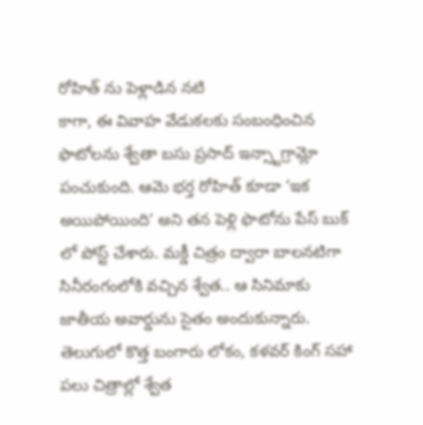రోహిత్ ను పెళ్లాడిన నటి
కాగా, ఈ వివాహ వేడుకలకు సంబంధించిన ఫొటోలను శ్వేతా బసు ప్రసాద్ ఇన్స్టాగ్రామ్లో పంచుకుంది. ఆమె భర్త రోహిత్ కూడా ‘ఇక అయిపోయింది’ అని తన పెళ్లి ఫొటోను పేస్ బుక్ లో పోస్ట్ చేశారు. మక్డీ చిత్రం ద్వారా బాలనటిగా సినీరంగంలోకి వచ్చిన శ్వేత.. ఆ సినిమాకు జాతీయ అవార్డును సైతం అందుకున్నారు. తెలుగులో కొత్త బంగారు లోకం, కళవర్ కింగ్ సహా పలు చిత్రాల్లో శ్వేత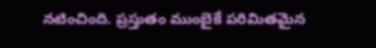నటించింది. ప్రస్తుతం ముంబైకే పరిమితమైన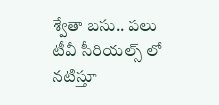శ్వేతా బసు.. పలు టీవీ సీరియల్స్ లో నటిస్తూ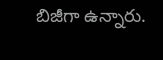బిజీగా ఉన్నారు.